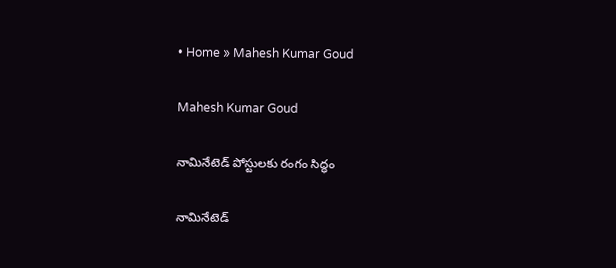• Home » Mahesh Kumar Goud

Mahesh Kumar Goud

నామినేటెడ్‌ పోస్టులకు రంగం సిద్ధం

నామినేటెడ్‌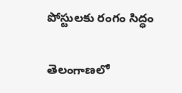పోస్టులకు రంగం సిద్ధం

తెలంగాణలో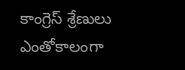కాంగ్రెస్‌ శ్రేణులు ఎంతోకాలంగా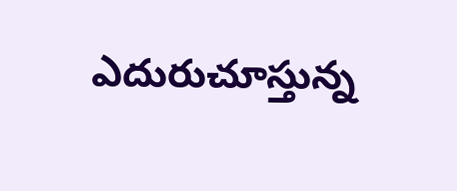ఎదురుచూస్తున్న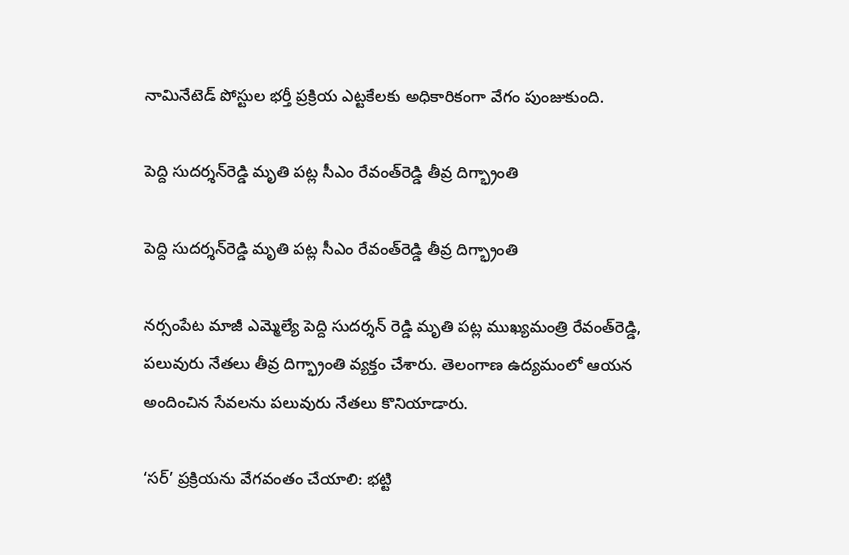నామినేటెడ్‌ పోస్టుల భర్తీ ప్రక్రియ ఎట్టకేలకు అధికారికంగా వేగం పుంజుకుంది.

పెద్ది సుదర్శన్‌రెడ్డి మృతి పట్ల సీఎం రేవంత్‌రెడ్డి తీవ్ర దిగ్భ్రాంతి

పెద్ది సుదర్శన్‌రెడ్డి మృతి పట్ల సీఎం రేవంత్‌రెడ్డి తీవ్ర దిగ్భ్రాంతి

నర్సంపేట మాజీ ఎమ్మెల్యే పెద్ది సుదర్శన్ రెడ్డి మృతి పట్ల ముఖ్యమంత్రి రేవంత్‌రెడ్డి, పలువురు నేతలు తీవ్ర దిగ్భ్రాంతి వ్యక్తం చేశారు. తెలంగాణ ఉద్యమంలో ఆయన అందించిన సేవలను పలువురు నేతలు కొనియాడారు.

‘సర్’ ప్రక్రియను వేగవంతం చేయాలి: భట్టి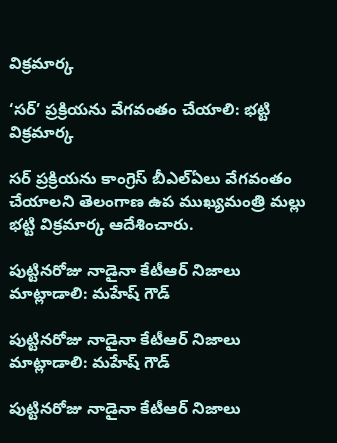విక్రమార్క

‘సర్’ ప్రక్రియను వేగవంతం చేయాలి: భట్టి విక్రమార్క

సర్ ప్రక్రియను కాంగ్రెస్ బీఎల్ఏలు వేగవంతం చేయాలని తెలంగాణ ఉప ముఖ్యమంత్రి మల్లు భట్టి విక్రమార్క ఆదేశించారు.

పుట్టినరోజు నాడైనా కేటీఆర్ నిజాలు మాట్లాడాలి: మహేష్ గౌడ్

పుట్టినరోజు నాడైనా కేటీఆర్ నిజాలు మాట్లాడాలి: మహేష్ గౌడ్

పుట్టినరోజు నాడైనా కేటీఆర్ నిజాలు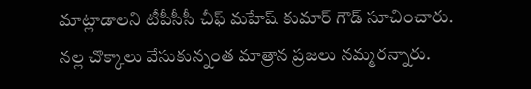మాట్లాడాలని టీపీసీసీ చీఫ్ మహేష్ కుమార్ గౌడ్ సూచించారు. నల్ల చొక్కాలు వేసుకున్నంత మాత్రాన ప్రజలు నమ్మరన్నారు.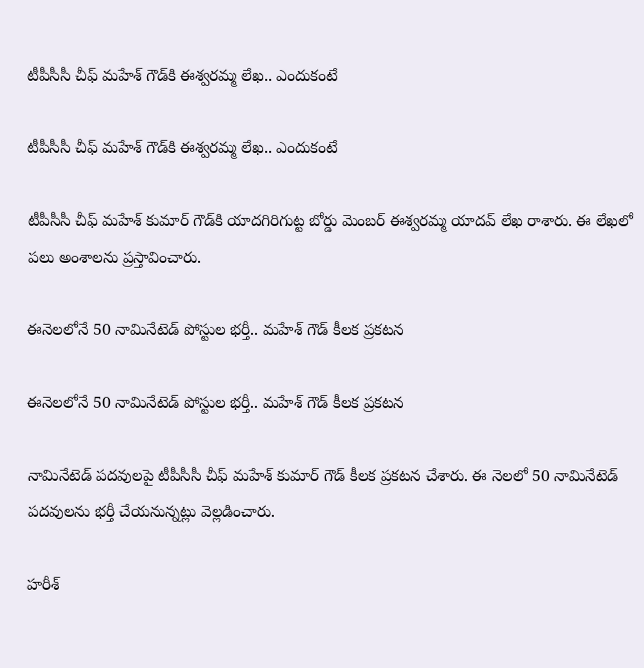టీపీసీసీ చీఫ్ మహేశ్ గౌడ్‌కి ఈశ్వరమ్మ లేఖ.. ఎందుకంటే

టీపీసీసీ చీఫ్ మహేశ్ గౌడ్‌కి ఈశ్వరమ్మ లేఖ.. ఎందుకంటే

టీపీసీసీ చీఫ్ మహేశ్ కుమార్ గౌడ్‌కి యాదగిరిగుట్ట బోర్డు మెంబర్ ఈశ్వరమ్మ యాదవ్ లేఖ రాశారు. ఈ లేఖలో పలు అంశాలను ప్రస్తావించారు.

ఈనెలలోనే 50 నామినేటెడ్ పోస్టుల భర్తీ.. మహేశ్ గౌడ్ కీలక ప్రకటన

ఈనెలలోనే 50 నామినేటెడ్ పోస్టుల భర్తీ.. మహేశ్ గౌడ్ కీలక ప్రకటన

నామినేటెడ్ పదవులపై టీపీసీసీ చీఫ్ మహేశ్ కుమార్ గౌడ్ కీలక ప్రకటన చేశారు. ఈ నెలలో 50 నామినేటెడ్ పదవులను భర్తీ చేయనున్నట్లు వెల్లడించారు.

హరీశ్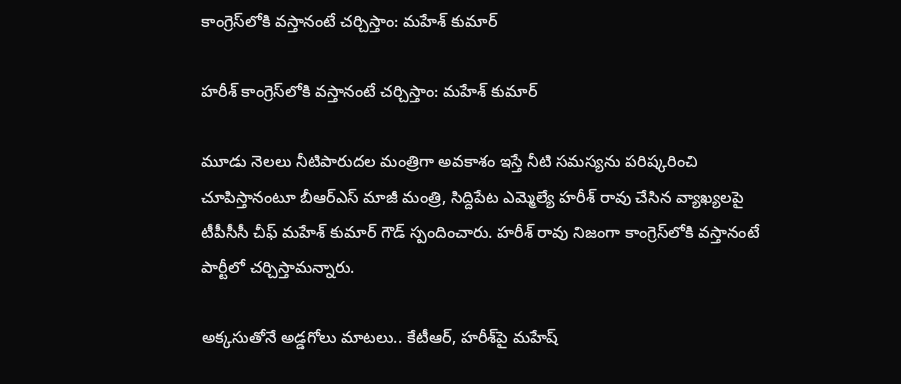కాంగ్రెస్‌లోకి వస్తానంటే చర్చిస్తాం: మహేశ్ కుమార్

హరీశ్ కాంగ్రెస్‌లోకి వస్తానంటే చర్చిస్తాం: మహేశ్ కుమార్

మూడు నెలలు నీటిపారుదల మంత్రిగా అవకాశం ఇస్తే నీటి సమస్యను పరిష్కరించి చూపిస్తానంటూ బీఆర్‌ఎస్ మాజీ మంత్రి, సిద్దిపేట ఎమ్మెల్యే హరీశ్ రావు చేసిన వ్యాఖ్యలపై టీపీసీసీ చీఫ్ మహేశ్ కుమార్ గౌడ్ స్పందించారు. హరీశ్ రావు నిజంగా కాంగ్రెస్‌లోకి వస్తానంటే పార్టీలో చర్చిస్తామన్నారు.

అక్కసుతోనే అడ్డగోలు మాటలు.. కేటీఆర్, హరీశ్‌పై మహేష్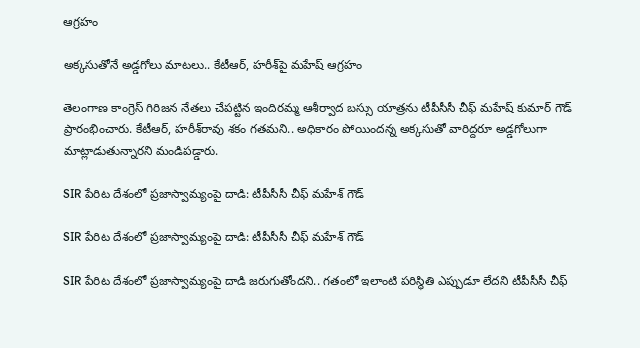ఆగ్రహం

అక్కసుతోనే అడ్డగోలు మాటలు.. కేటీఆర్, హరీశ్‌పై మహేష్ ఆగ్రహం

తెలంగాణ కాంగ్రెస్ గిరిజన నేతలు చేపట్టిన ఇందిరమ్మ ఆశీర్వాద బస్సు యాత్రను టీపీసీసీ చీఫ్ మహేష్ కుమార్ గౌడ్ ప్రారంభించారు. కేటీఆర్, హరీశ్‌రావు శకం గతమని.. అధికారం పోయిందన్న అక్కసుతో వారిద్దరూ అడ్డగోలుగా మాట్లాడుతున్నారని మండిపడ్డారు.

SIR పేరిట దేశంలో ప్రజాస్వామ్యంపై దాడి: టీపీసీసీ చీఫ్ మహేశ్ గౌడ్

SIR పేరిట దేశంలో ప్రజాస్వామ్యంపై దాడి: టీపీసీసీ చీఫ్ మహేశ్ గౌడ్

SIR పేరిట దేశంలో ప్రజాస్వామ్యంపై దాడి జరుగుతోందని.. గతంలో ఇలాంటి పరిస్థితి ఎప్పుడూ లేదని టీపీసీసీ చీఫ్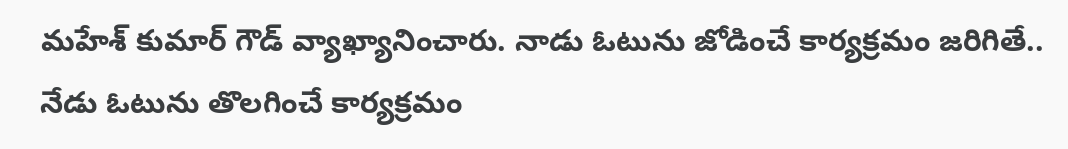మహేశ్ కుమార్ గౌడ్ వ్యాఖ్యానించారు. నాడు ఓటును జోడించే కార్యక్రమం జరిగితే.. నేడు ఓటును తొలగించే కార్యక్రమం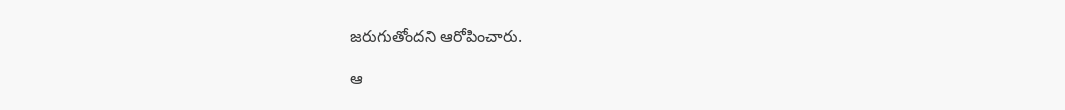జరుగుతోందని ఆరోపించారు.

ఆ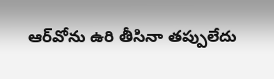ఆర్‌వోను ఉరి తీసినా తప్పులేదు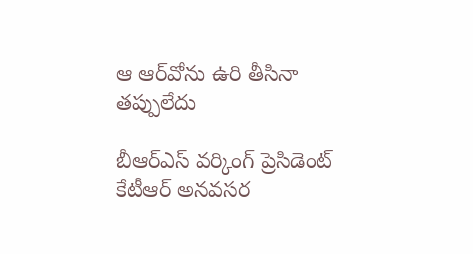ఆ ఆర్‌వోను ఉరి తీసినా తప్పులేదు

బీఆర్‌ఎస్‌ వర్కింగ్‌ ప్రెసిడెంట్‌ కేటీఆర్‌ అనవసర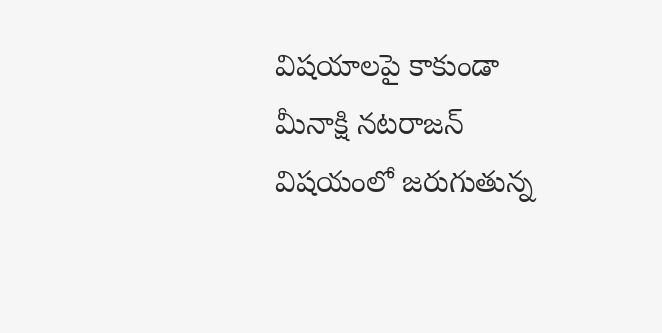విషయాలపై కాకుండా మీనాక్షి నటరాజన్‌ విషయంలో జరుగుతున్న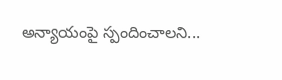అన్యాయంపై స్పందించాలని...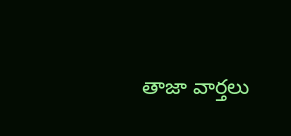తాజా వార్తలు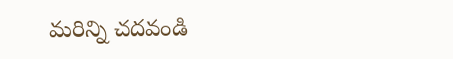మరిన్ని చదవండి